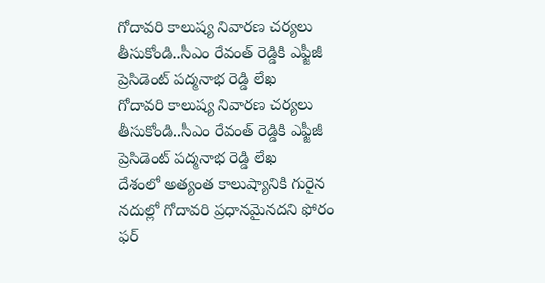గోదావరి కాలుష్య నివారణ చర్యలు తీసుకోండి..సీఎం రేవంత్ రెడ్డికి ఎఫ్జీజీ ప్రెసిడెంట్ పద్మనాభ రెడ్డి లేఖ
గోదావరి కాలుష్య నివారణ చర్యలు తీసుకోండి..సీఎం రేవంత్ రెడ్డికి ఎఫ్జీజీ ప్రెసిడెంట్ పద్మనాభ రెడ్డి లేఖ
దేశంలో అత్యంత కాలుష్యానికి గురైన నదుల్లో గోదావరి ప్రధానమైనదని ఫోరం ఫర్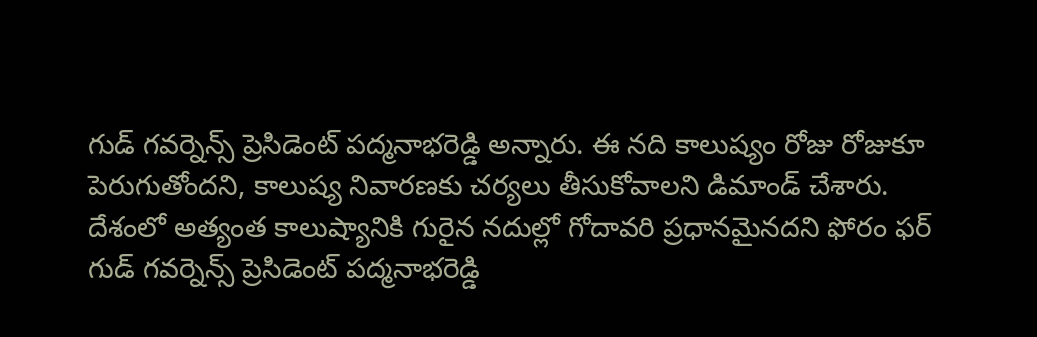గుడ్ గవర్నెన్స్ ప్రెసిడెంట్ పద్మనాభరెడ్డి అన్నారు. ఈ నది కాలుష్యం రోజు రోజుకూ పెరుగుతోందని, కాలుష్య నివారణకు చర్యలు తీసుకోవాలని డిమాండ్ చేశారు.
దేశంలో అత్యంత కాలుష్యానికి గురైన నదుల్లో గోదావరి ప్రధానమైనదని ఫోరం ఫర్ గుడ్ గవర్నెన్స్ ప్రెసిడెంట్ పద్మనాభరెడ్డి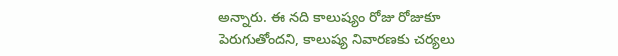అన్నారు. ఈ నది కాలుష్యం రోజు రోజుకూ పెరుగుతోందని, కాలుష్య నివారణకు చర్యలు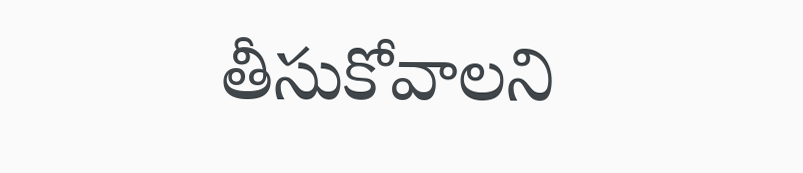తీసుకోవాలని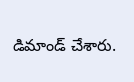డిమాండ్ చేశారు.